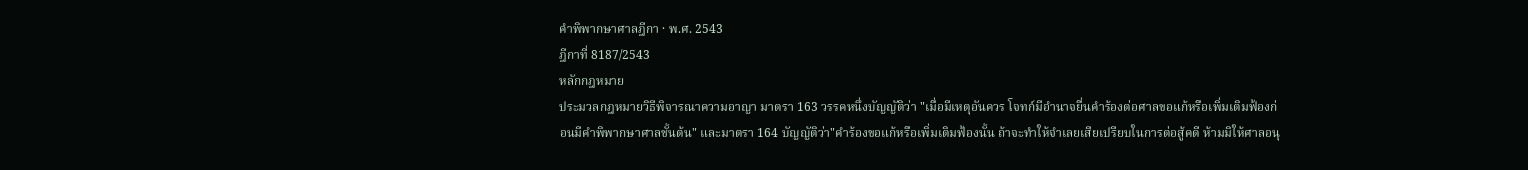คำพิพากษาศาลฎีกา · พ.ศ. 2543
ฎีกาที่ 8187/2543
หลักกฎหมาย
ประมวลกฎหมายวิธีพิจารณาความอาญา มาตรา 163 วรรคหนึ่งบัญญัติว่า "เมื่อมีเหตุอันควร โจทก์มีอำนาจยื่นคำร้องต่อศาลขอแก้หรือเพิ่มเติมฟ้องก่อนมีคำพิพากษาศาลชั้นต้น" และมาตรา 164 บัญญัติว่า"คำร้องขอแก้หรือเพิ่มเติมฟ้องนั้น ถ้าจะทำให้จำเลยเสียเปรียบในการต่อสู้คดี ห้ามมิให้ศาลอนุ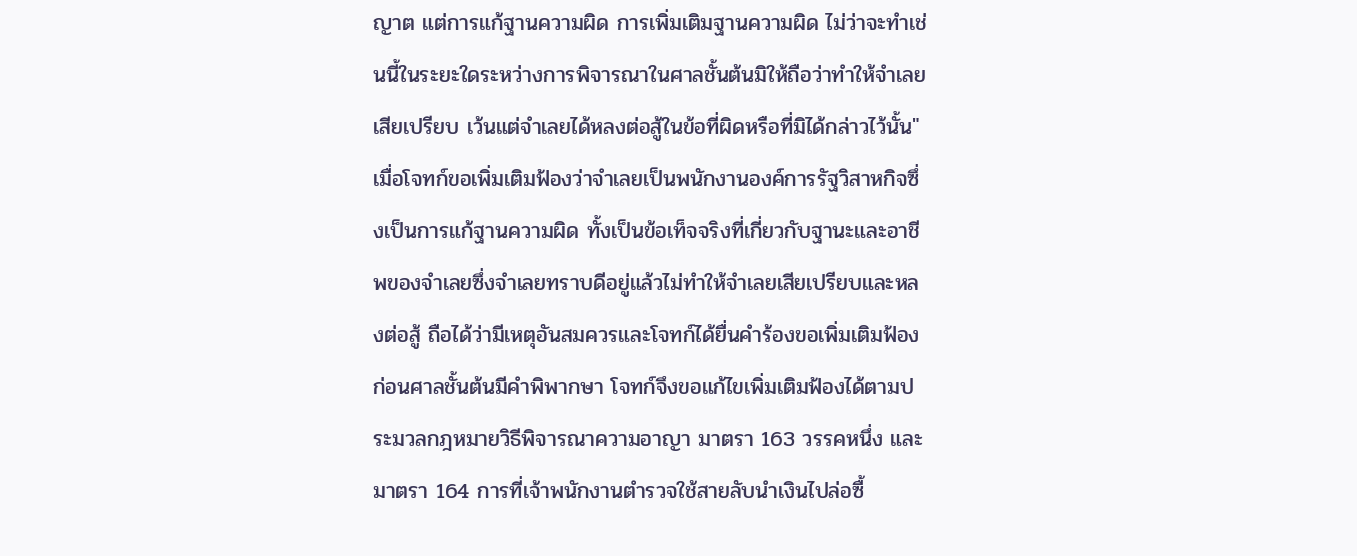ญาต แต่การแก้ฐานความผิด การเพิ่มเติมฐานความผิด ไม่ว่าจะทำเช่นนี้ในระยะใดระหว่างการพิจารณาในศาลชั้นต้นมิให้ถือว่าทำให้จำเลยเสียเปรียบ เว้นแต่จำเลยได้หลงต่อสู้ในข้อที่ผิดหรือที่มิได้กล่าวไว้นั้น" เมื่อโจทก์ขอเพิ่มเติมฟ้องว่าจำเลยเป็นพนักงานองค์การรัฐวิสาหกิจซึ่งเป็นการแก้ฐานความผิด ทั้งเป็นข้อเท็จจริงที่เกี่ยวกับฐานะและอาชีพของจำเลยซึ่งจำเลยทราบดีอยู่แล้วไม่ทำให้จำเลยเสียเปรียบและหลงต่อสู้ ถือได้ว่ามีเหตุอันสมควรและโจทก์ได้ยื่นคำร้องขอเพิ่มเติมฟ้องก่อนศาลชั้นต้นมีคำพิพากษา โจทก์จึงขอแก้ไขเพิ่มเติมฟ้องได้ตามประมวลกฎหมายวิธีพิจารณาความอาญา มาตรา 163 วรรคหนึ่ง และมาตรา 164 การที่เจ้าพนักงานตำรวจใช้สายลับนำเงินไปล่อซื้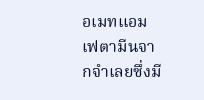อเมทแอมเฟตามีนจากจำเลยซึ่งมี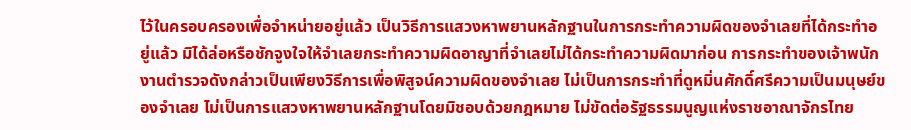ไว้ในครอบครองเพื่อจำหน่ายอยู่แล้ว เป็นวิธีการแสวงหาพยานหลักฐานในการกระทำความผิดของจำเลยที่ได้กระทำอยู่แล้ว มิได้ล่อหรือชักจูงใจให้จำเลยกระทำความผิดอาญาที่จำเลยไม่ได้กระทำความผิดมาก่อน การกระทำของเจ้าพนักงานตำรวจดังกล่าวเป็นเพียงวิธีการเพื่อพิสูจน์ความผิดของจำเลย ไม่เป็นการกระทำที่ดูหมิ่นศักดิ์ศรีความเป็นมนุษย์ของจำเลย ไม่เป็นการแสวงหาพยานหลักฐานโดยมิชอบด้วยกฎหมาย ไม่ขัดต่อรัฐธรรมนูญแห่งราชอาณาจักรไทย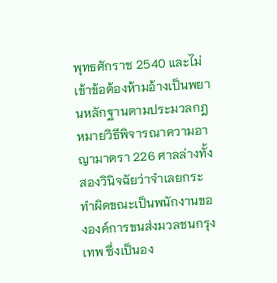พุทธศักราช 2540 และไม่เข้าข้อต้องห้ามอ้างเป็นพยานหลักฐานตามประมวลกฎหมายวิธีพิจารณาความอาญามาตรา 226 ศาลล่างทั้งสองวินิจฉัยว่าจำเลยกระทำผิดขณะเป็นพนักงานขององค์การขนส่งมวลชนกรุงเทพ ซึ่งเป็นอง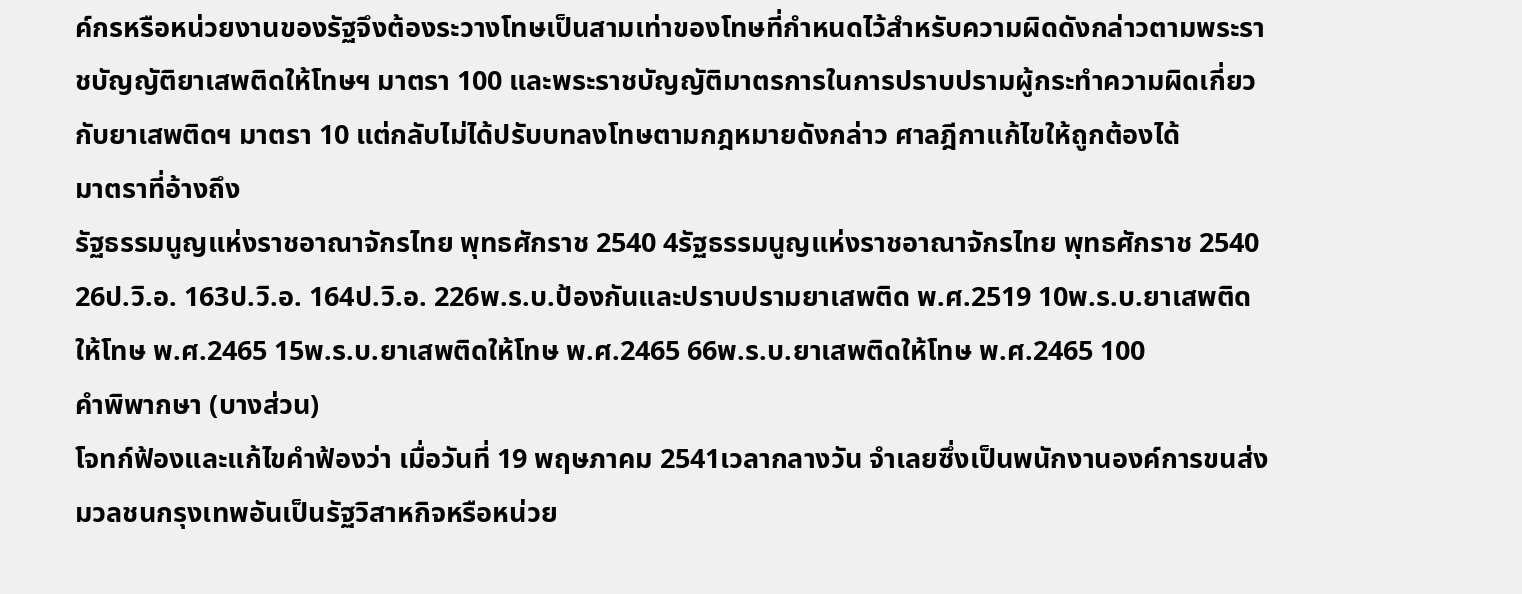ค์กรหรือหน่วยงานของรัฐจึงต้องระวางโทษเป็นสามเท่าของโทษที่กำหนดไว้สำหรับความผิดดังกล่าวตามพระราชบัญญัติยาเสพติดให้โทษฯ มาตรา 100 และพระราชบัญญัติมาตรการในการปราบปรามผู้กระทำความผิดเกี่ยวกับยาเสพติดฯ มาตรา 10 แต่กลับไม่ได้ปรับบทลงโทษตามกฎหมายดังกล่าว ศาลฎีกาแก้ไขให้ถูกต้องได้
มาตราที่อ้างถึง
รัฐธรรมนูญแห่งราชอาณาจักรไทย พุทธศักราช 2540 4รัฐธรรมนูญแห่งราชอาณาจักรไทย พุทธศักราช 2540 26ป.วิ.อ. 163ป.วิ.อ. 164ป.วิ.อ. 226พ.ร.บ.ป้องกันและปราบปรามยาเสพติด พ.ศ.2519 10พ.ร.บ.ยาเสพติดให้โทษ พ.ศ.2465 15พ.ร.บ.ยาเสพติดให้โทษ พ.ศ.2465 66พ.ร.บ.ยาเสพติดให้โทษ พ.ศ.2465 100
คำพิพากษา (บางส่วน)
โจทก์ฟ้องและแก้ไขคำฟ้องว่า เมื่อวันที่ 19 พฤษภาคม 2541เวลากลางวัน จำเลยซึ่งเป็นพนักงานองค์การขนส่งมวลชนกรุงเทพอันเป็นรัฐวิสาหกิจหรือหน่วย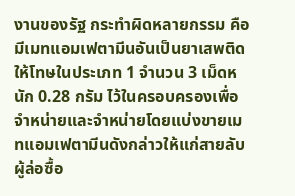งานของรัฐ กระทำผิดหลายกรรม คือมีเมทแอมเฟตามีนอันเป็นยาเสพติดให้โทษในประเภท 1 จำนวน 3 เม็ดหนัก 0.28 กรัม ไว้ในครอบครองเพื่อจำหน่ายและจำหน่ายโดยแบ่งขายเมทแอมเฟตามีนดังกล่าวให้แก่สายลับผู้ล่อซื้อ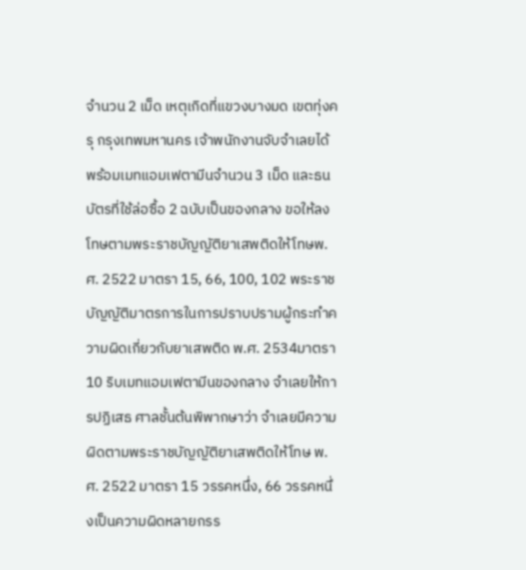จำนวน 2 เม็ด เหตุเกิดที่แขวงบางมด เขตทุ่งครุ กรุงเทพมหานคร เจ้าพนักงานจับจำเลยได้พร้อมเมทแอมเฟตามีนจำนวน 3 เม็ด และธนบัตรที่ใช้ล่อซื้อ 2 ฉบับเป็นของกลาง ขอให้ลงโทษตามพระราชบัญญัติยาเสพติดให้โทษพ.ศ. 2522 มาตรา 15, 66, 100, 102 พระราชบัญญัติมาตรการในการปราบปรามผู้กระทำความผิดเกี่ยวกับยาเสพติด พ.ศ. 2534มาตรา 10 ริบเมทแอมเฟตามีนของกลาง จำเลยให้การปฏิเสธ ศาลชั้นต้นพิพากษาว่า จำเลยมีความผิดตามพระราชบัญญัติยาเสพติดให้โทษ พ.ศ. 2522 มาตรา 15 วรรคหนึ่ง, 66 วรรคหนึ่งเป็นความผิดหลายกรร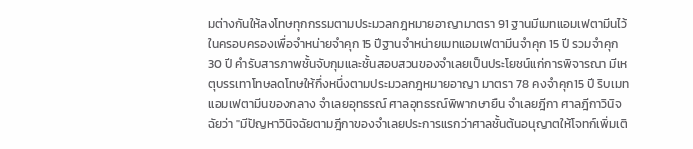มต่างกันให้ลงโทษทุกกรรมตามประมวลกฎหมายอาญามาตรา 91 ฐานมีเมทแอมเฟตามีนไว้ในครอบครองเพื่อจำหน่ายจำคุก 15 ปีฐานจำหน่ายเมทแอมเฟตามีนจำคุก 15 ปี รวมจำคุก 30 ปี คำรับสารภาพชั้นจับกุมและชั้นสอบสวนของจำเลยเป็นประโยชน์แก่การพิจารณา มีเหตุบรรเทาโทษลดโทษให้กึ่งหนึ่งตามประมวลกฎหมายอาญา มาตรา 78 คงจำคุก15 ปี ริบเมทแอมเฟตามีนของกลาง จำเลยอุทธรณ์ ศาลอุทธรณ์พิพากษายืน จำเลยฎีกา ศาลฎีกาวินิจฉัยว่า "มีปัญหาวินิจฉัยตามฎีกาของจำเลยประการแรกว่าศาลชั้นต้นอนุญาตให้โจทก์เพิ่มเติ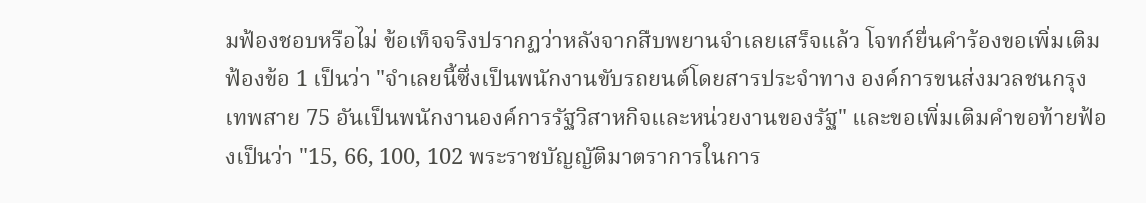มฟ้องชอบหรือไม่ ข้อเท็จจริงปรากฏว่าหลังจากสืบพยานจำเลยเสร็จแล้ว โจทก์ยื่นคำร้องขอเพิ่มเติมฟ้องข้อ 1 เป็นว่า "จำเลยนี้ซึ่งเป็นพนักงานขับรถยนต์โดยสารประจำทาง องค์การขนส่งมวลชนกรุงเทพสาย 75 อันเป็นพนักงานองค์การรัฐวิสาหกิจและหน่วยงานของรัฐ" และขอเพิ่มเติมคำขอท้ายฟ้องเป็นว่า "15, 66, 100, 102 พระราชบัญญัติมาตราการในการ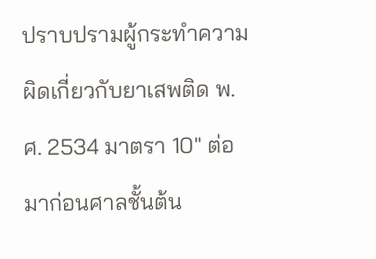ปราบปรามผู้กระทำความผิดเกี่ยวกับยาเสพติด พ.ศ. 2534 มาตรา 10" ต่อมาก่อนศาลชั้นต้น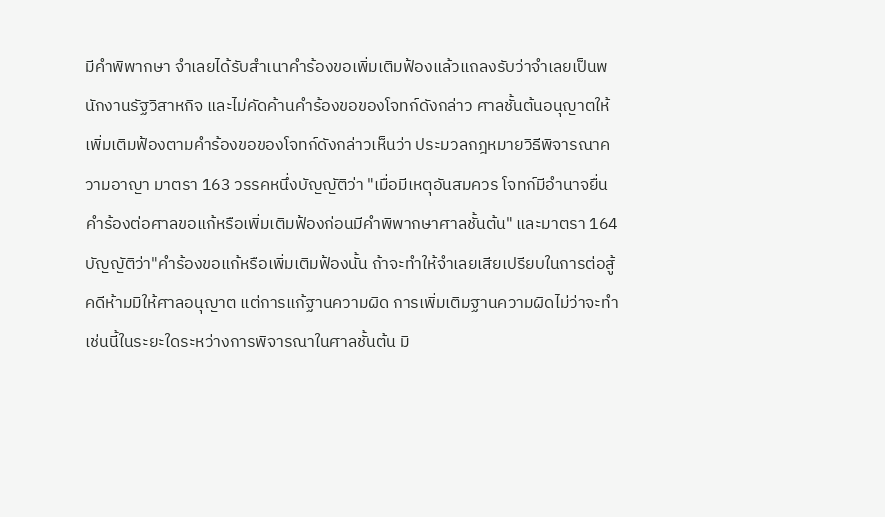มีคำพิพากษา จำเลยได้รับสำเนาคำร้องขอเพิ่มเติมฟ้องแล้วแถลงรับว่าจำเลยเป็นพนักงานรัฐวิสาหกิจ และไม่คัดค้านคำร้องขอของโจทก์ดังกล่าว ศาลชั้นต้นอนุญาตให้เพิ่มเติมฟ้องตามคำร้องขอของโจทก์ดังกล่าวเห็นว่า ประมวลกฎหมายวิธีพิจารณาความอาญา มาตรา 163 วรรคหนึ่งบัญญัติว่า "เมื่อมีเหตุอันสมควร โจทก์มีอำนาจยื่นคำร้องต่อศาลขอแก้หรือเพิ่มเติมฟ้องก่อนมีคำพิพากษาศาลชั้นต้น" และมาตรา 164 บัญญัติว่า"คำร้องขอแก้หรือเพิ่มเติมฟ้องนั้น ถ้าจะทำให้จำเลยเสียเปรียบในการต่อสู้คดีห้ามมิให้ศาลอนุญาต แต่การแก้ฐานความผิด การเพิ่มเติมฐานความผิดไม่ว่าจะทำเช่นนี้ในระยะใดระหว่างการพิจารณาในศาลชั้นต้น มิ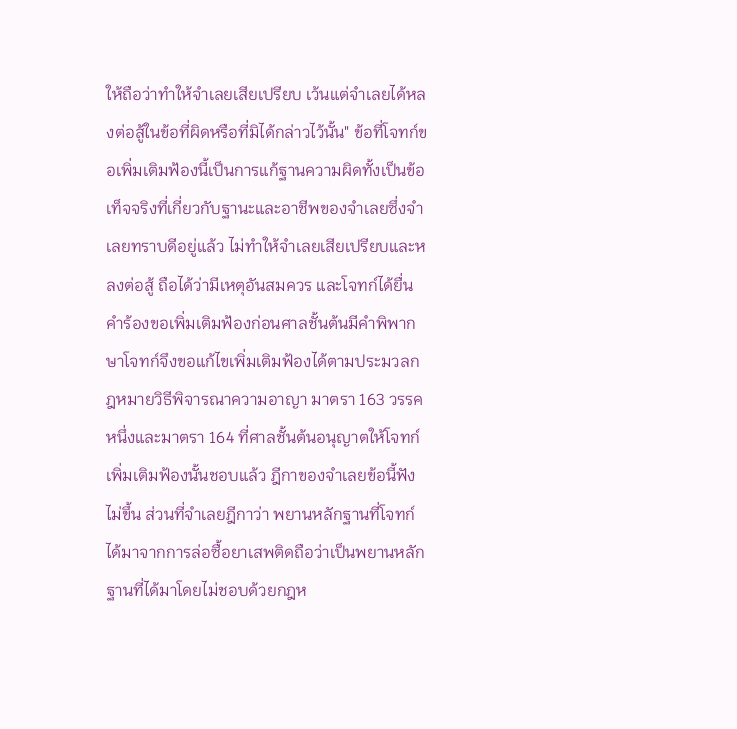ให้ถือว่าทำให้จำเลยเสียเปรียบ เว้นแต่จำเลยได้หลงต่อสู้ในข้อที่ผิดหรือที่มิได้กล่าวไว้นั้น" ข้อที่โจทก์ขอเพิ่มเติมฟ้องนี้เป็นการแก้ฐานความผิดทั้งเป็นข้อเท็จจริงที่เกี่ยวกับฐานะและอาชีพของจำเลยซึ่งจำเลยทราบดีอยู่แล้ว ไม่ทำให้จำเลยเสียเปรียบและหลงต่อสู้ ถือได้ว่ามีเหตุอันสมควร และโจทก์ได้ยื่นคำร้องขอเพิ่มเติมฟ้องก่อนศาลชั้นต้นมีคำพิพากษาโจทก์จึงขอแก้ไขเพิ่มเติมฟ้องได้ตามประมวลกฎหมายวิธีพิจารณาความอาญา มาตรา 163 วรรคหนึ่งและมาตรา 164 ที่ศาลชั้นต้นอนุญาตให้โจทก์เพิ่มเติมฟ้องนั้นชอบแล้ว ฎีกาของจำเลยข้อนี้ฟังไม่ขึ้น ส่วนที่จำเลยฎีกาว่า พยานหลักฐานที่โจทก์ได้มาจากการล่อซื้อยาเสพติดถือว่าเป็นพยานหลักฐานที่ได้มาโดยไม่ชอบด้วยกฎห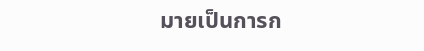มายเป็นการก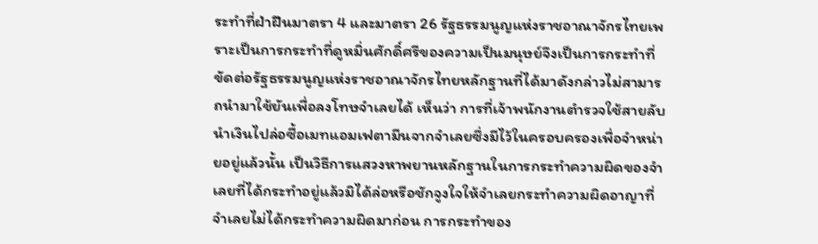ระทำที่ฝ่าฝืนมาตรา 4 และมาตรา 26 รัฐธรรมนูญแห่งราชอาณาจักรไทยเพราะเป็นการกระทำที่ดูหมิ่นศักดิ์ศรีของความเป็นมนุษย์จึงเป็นการกระทำที่ขัดต่อรัฐธรรมนูญแห่งราชอาณาจักรไทยหลักฐานที่ได้มาดังกล่าวไม่สามารถนำมาใช้ยันเพื่อลงโทษจำเลยได้ เห็นว่า การที่เจ้าพนักงานตำรวจใช้สายลับนำเงินไปล่อซื้อเมทแอมเฟตามีนจากจำเลยซึ่งมีไว้ในครอบครองเพื่อจำหน่ายอยู่แล้วนั้น เป็นวิธีการแสวงหาพยานหลักฐานในการกระทำความผิดของจำเลยที่ได้กระทำอยู่แล้วมิได้ล่อหรือชักจูงใจให้จำเลยกระทำความผิดอาญาที่จำเลยไม่ได้กระทำความผิดมาก่อน การกระทำของ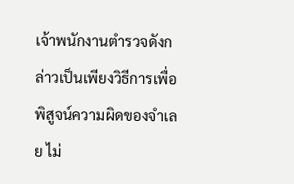เจ้าพนักงานตำรวจดังกล่าวเป็นเพียงวิธีการเพื่อพิสูจน์ความผิดของจำเลย ไม่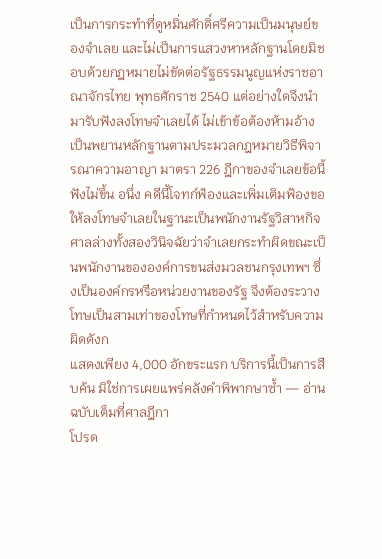เป็นการกระทำที่ดูหมิ่นศักดิ์ศรีความเป็นมนุษย์ของจำเลย และไม่เป็นการแสวงหาหลักฐานโดยมิชอบด้วยกฎหมายไม่ขัดต่อรัฐธรรมนูญแห่งราชอาณาจักรไทย พุทธศักราช 2540 แต่อย่างใดจึงนำมารับฟังลงโทษจำเลยได้ ไม่เข้าข้อต้องห้ามอ้างเป็นพยานหลักฐานตามประมวลกฎหมายวิธีพิจารณาความอาญา มาตรา 226 ฎีกาของจำเลยข้อนี้ฟังไม่ขึ้น อนึ่ง คดีนี้โจทก์ฟ้องและเพิ่มเติมฟ้องขอให้ลงโทษจำเลยในฐานะเป็นพนักงานรัฐวิสาหกิจ ศาลล่างทั้งสองวินิจฉัยว่าจำเลยกระทำผิดขณะเป็นพนักงานขององค์การขนส่งมวลชนกรุงเทพฯ ซึ่งเป็นองค์กรหรือหน่วยงานของรัฐ จึงต้องระวางโทษเป็นสามเท่าของโทษที่กำหนดไว้สำหรับความผิดดังก
แสดงเพียง 4,000 อักขระแรก บริการนี้เป็นการสืบค้น มิใช่การเผยแพร่คลังคำพิพากษาซ้ำ — อ่านฉบับเต็มที่ศาลฎีกา
โปรด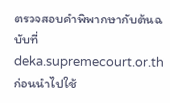ตรวจสอบคำพิพากษากับต้นฉบับที่ deka.supremecourt.or.th ก่อนนำไปใช้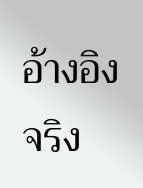อ้างอิงจริง